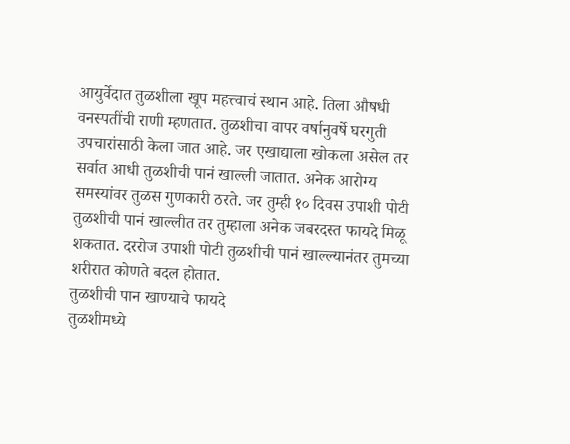आयुर्वेदात तुळशीला खूप महत्त्वाचं स्थान आहे. तिला औषधी वनस्पतींची राणी म्हणतात. तुळशीचा वापर वर्षानुवर्षे घरगुती उपचारांसाठी केला जात आहे. जर एखाद्याला खोकला असेल तर सर्वात आधी तुळशीची पानं खाल्ली जातात. अनेक आरोग्य समस्यांवर तुळस गुणकारी ठरते. जर तुम्ही १० दिवस उपाशी पोटी तुळशीची पानं खाल्लीत तर तुम्हाला अनेक जबरदस्त फायदे मिळू शकतात. दररोज उपाशी पोटी तुळशीची पानं खाल्ल्यानंतर तुमच्या शरीरात कोणते बदल होतात.
तुळशीची पान खाण्याचे फायदे
तुळशीमध्ये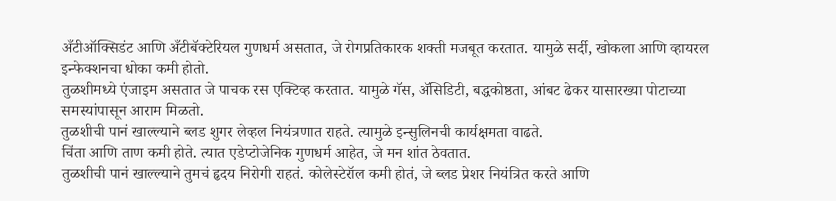अँटीऑक्सिडंट आणि अँटीबॅक्टेरियल गुणधर्म असतात, जे रोगप्रतिकारक शक्ती मजबूत करतात. यामुळे सर्दी, खोकला आणि व्हायरल इन्फेक्शनचा धोका कमी होतो.
तुळशीमध्ये एंजाइम असतात जे पाचक रस एक्टिव्ह करतात. यामुळे गॅस, ॲसिडिटी, बद्धकोष्ठता, आंबट ढेकर यासारख्या पोटाच्या समस्यांपासून आराम मिळतो.
तुळशीची पानं खाल्ल्याने ब्लड शुगर लेव्हल नियंत्रणात राहते. त्यामुळे इन्सुलिनची कार्यक्षमता वाढते.
चिंता आणि ताण कमी होते. त्यात एडेप्टोजेनिक गुणधर्म आहेत, जे मन शांत ठेवतात.
तुळशीची पानं खाल्ल्याने तुमचं हृदय निरोगी राहतं. कोलेस्टेरॉल कमी होतं, जे ब्लड प्रेशर नियंत्रित करते आणि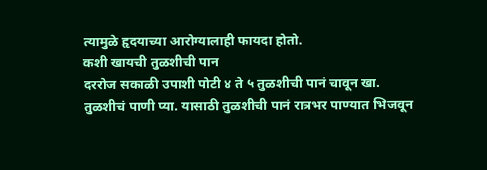त्यामुळे हृदयाच्या आरोग्यालाही फायदा होतो.
कशी खायची तुळशीची पान
दररोज सकाळी उपाशी पोटी ४ ते ५ तुळशीची पानं चावून खा.
तुळशीचं पाणी प्या. यासाठी तुळशीची पानं रात्रभर पाण्यात भिजवून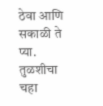ठेवा आणि सकाळी ते प्या.
तुळशीचा चहा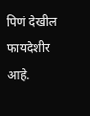पिणं देखील फायदेशीर आहे.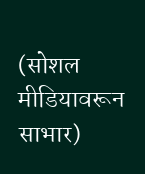(सोशल मीडियावरून साभार)